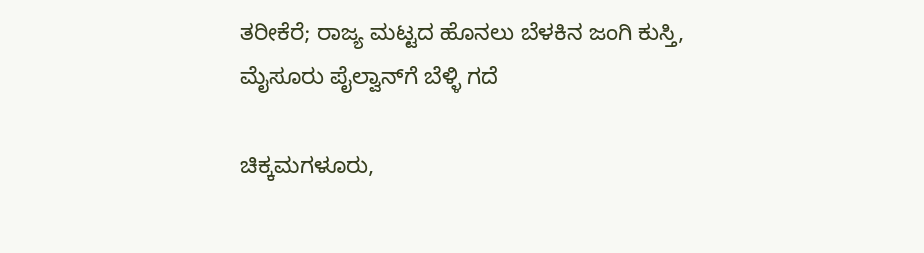ತರೀಕೆರೆ; ರಾಜ್ಯ ಮಟ್ಟದ ಹೊನಲು ಬೆಳಕಿನ ಜಂಗಿ ಕುಸ್ತಿ, ಮೈಸೂರು ಪೈಲ್ವಾನ್‌ಗೆ ಬೆಳ್ಳಿ ಗದೆ

ಚಿಕ್ಕಮಗಳೂರು,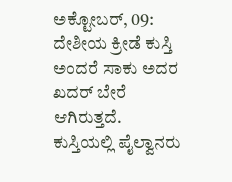ಅಕ್ಟೋಬರ್‌, 09: ದೇಶೀಯ ಕ್ರೀಡೆ ಕುಸ್ತಿ ಅಂದರೆ ಸಾಕು ಅದರ ಖದರ್‌ ಬೇರೆ ಆಗಿರುತ್ತದೆ. ಕುಸ್ತಿಯಲ್ಲಿ ಪೈಲ್ವಾನರು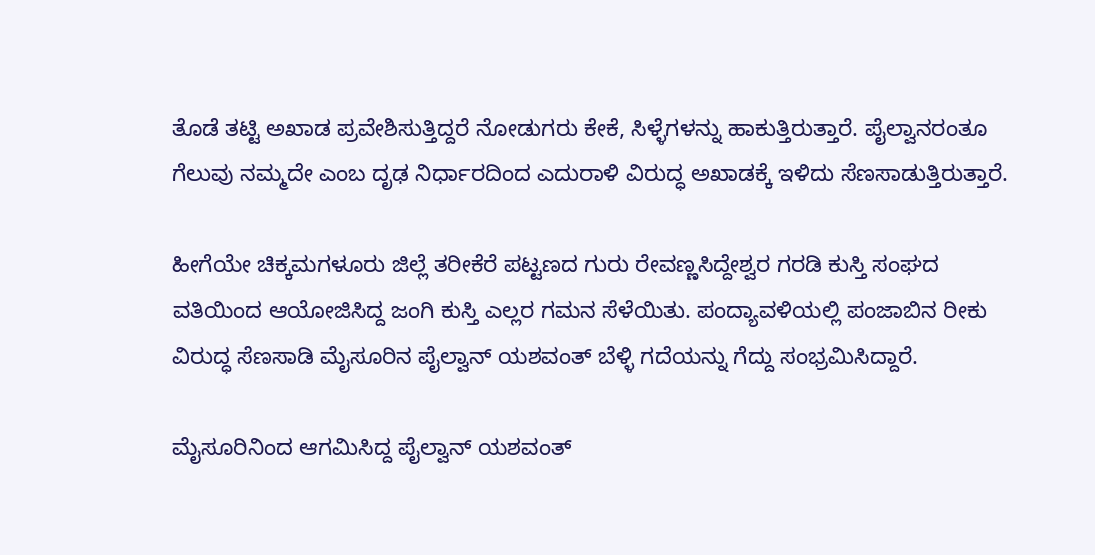ತೊಡೆ ತಟ್ಟಿ ಅಖಾಡ ಪ್ರವೇಶಿಸುತ್ತಿದ್ದರೆ ನೋಡುಗರು ಕೇಕೆ, ಸಿಳ್ಳೆಗಳನ್ನು ಹಾಕುತ್ತಿರುತ್ತಾರೆ. ಪೈಲ್ವಾನರಂತೂ ಗೆಲುವು ನಮ್ಮದೇ ಎಂಬ ದೃಢ ನಿರ್ಧಾರದಿಂದ ಎದುರಾಳಿ ವಿರುದ್ಧ ಅಖಾಡಕ್ಕೆ ಇಳಿದು ಸೆಣಸಾಡುತ್ತಿರುತ್ತಾರೆ.

ಹೀಗೆಯೇ ಚಿಕ್ಕಮಗಳೂರು ಜಿಲ್ಲೆ ತರೀಕೆರೆ ಪಟ್ಟಣದ ಗುರು ರೇವಣ್ಣಸಿದ್ದೇಶ್ವರ ಗರಡಿ ಕುಸ್ತಿ ಸಂಘದ ವತಿಯಿಂದ ಆಯೋಜಿಸಿದ್ದ ಜಂಗಿ ಕುಸ್ತಿ ಎಲ್ಲರ ಗಮನ ಸೆಳೆಯಿತು. ಪಂದ್ಯಾವಳಿಯಲ್ಲಿ ಪಂಜಾಬಿನ ರೀಕು ವಿರುದ್ಧ ಸೆಣಸಾಡಿ ಮೈಸೂರಿನ ಪೈಲ್ವಾನ್ ಯಶವಂತ್ ಬೆಳ್ಳಿ ಗದೆಯನ್ನು ಗೆದ್ದು ಸಂಭ್ರಮಿಸಿದ್ದಾರೆ.

ಮೈಸೂರಿನಿಂದ ಆಗಮಿಸಿದ್ದ ಪೈಲ್ವಾನ್‌ ಯಶವಂತ್‌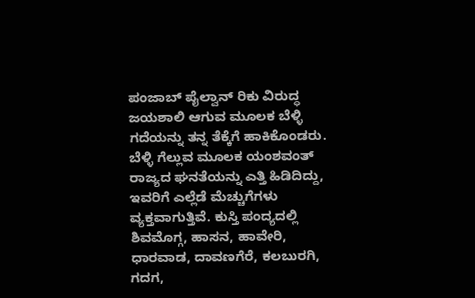ಪಂಜಾಬ್‌ ಪೈಲ್ವಾನ್‌ ರಿಕು ವಿರುದ್ಧ ಜಯಶಾಲಿ ಆಗುವ ಮೂಲಕ ಬೆಳ್ಳಿ ಗದೆಯನ್ನು ತನ್ನ ತೆಕ್ಕೆಗೆ ಹಾಕಿಕೊಂಡರು. ಬೆಳ್ಳಿ ಗೆಲ್ಲುವ ಮೂಲಕ ಯಂಶವಂತ್‌ ರಾಜ್ಯದ ಘನತೆಯನ್ನು ಎತ್ತಿ ಹಿಡಿದಿದ್ದು, ಇವರಿಗೆ ಎಲ್ಲೆಡೆ ಮೆಚ್ಚುಗೆಗಳು ವ್ಯಕ್ತವಾಗುತ್ತಿವೆ. ಕುಸ್ತಿ ಪಂದ್ಯದಲ್ಲಿ ಶಿವಮೊಗ್ಗ, ಹಾಸನ, ಹಾವೇರಿ, ಧಾರವಾಡ, ದಾವಣಗೆರೆ, ಕಲಬುರಗಿ, ಗದಗ,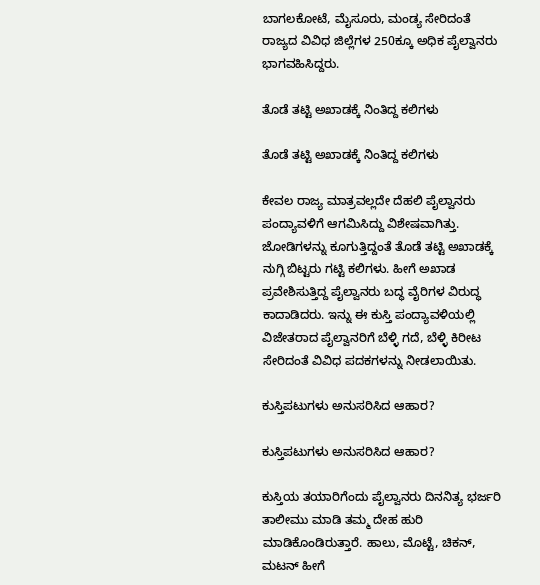ಬಾಗಲಕೋಟೆ, ಮೈಸೂರು, ಮಂಡ್ಯ ಸೇರಿದಂತೆ ರಾಜ್ಯದ ವಿವಿಧ ಜಿಲ್ಲೆಗಳ 250ಕ್ಕೂ ಅಧಿಕ ಪೈಲ್ವಾನರು ಭಾಗವಹಿಸಿದ್ದರು.

ತೊಡೆ ತಟ್ಟಿ ಅಖಾಡಕ್ಕೆ ನಿಂತಿದ್ದ ಕಲಿಗಳು

ತೊಡೆ ತಟ್ಟಿ ಅಖಾಡಕ್ಕೆ ನಿಂತಿದ್ದ ಕಲಿಗಳು

ಕೇವಲ ರಾಜ್ಯ ಮಾತ್ರವಲ್ಲದೇ ದೆಹಲಿ ಪೈಲ್ವಾನರು ಪಂದ್ಯಾವಳಿಗೆ ಆಗಮಿಸಿದ್ದು ವಿಶೇಷವಾಗಿತ್ತು. ಜೋಡಿಗಳನ್ನು ಕೂಗುತ್ತಿದ್ದಂತೆ ತೊಡೆ ತಟ್ಟಿ ಅಖಾಡಕ್ಕೆ ನುಗ್ಗಿ ಬಿಟ್ಟರು ಗಟ್ಟಿ ಕಲಿಗಳು. ಹೀಗೆ ಅಖಾಡ ಪ್ರವೇಶಿಸುತ್ತಿದ್ದ ಪೈಲ್ವಾನರು ಬದ್ಧ ವೈರಿಗಳ ವಿರುದ್ಧ ಕಾದಾಡಿದರು. ಇನ್ನು ಈ ಕುಸ್ತಿ ಪಂದ್ಯಾವಳಿಯಲ್ಲಿ ವಿಜೇತರಾದ ಪೈಲ್ವಾನರಿಗೆ ಬೆಳ್ಳಿ ಗದೆ, ಬೆಳ್ಳಿ ಕಿರೀಟ ಸೇರಿದಂತೆ ವಿವಿಧ ಪದಕಗಳನ್ನು ನೀಡಲಾಯಿತು.

ಕುಸ್ತಿಪಟುಗಳು ಅನುಸರಿಸಿದ ಆಹಾರ?

ಕುಸ್ತಿಪಟುಗಳು ಅನುಸರಿಸಿದ ಆಹಾರ?

ಕುಸ್ತಿಯ ತಯಾರಿಗೆಂದು ಪೈಲ್ವಾನರು ದಿನನಿತ್ಯ ಭರ್ಜರಿ ತಾಲೀಮು ಮಾಡಿ ತಮ್ಮ ದೇಹ ಹುರಿ ಮಾಡಿಕೊಂಡಿರುತ್ತಾರೆ. ಹಾಲು, ಮೊಟ್ಟೆ, ಚಿಕನ್, ಮಟನ್ ಹೀಗೆ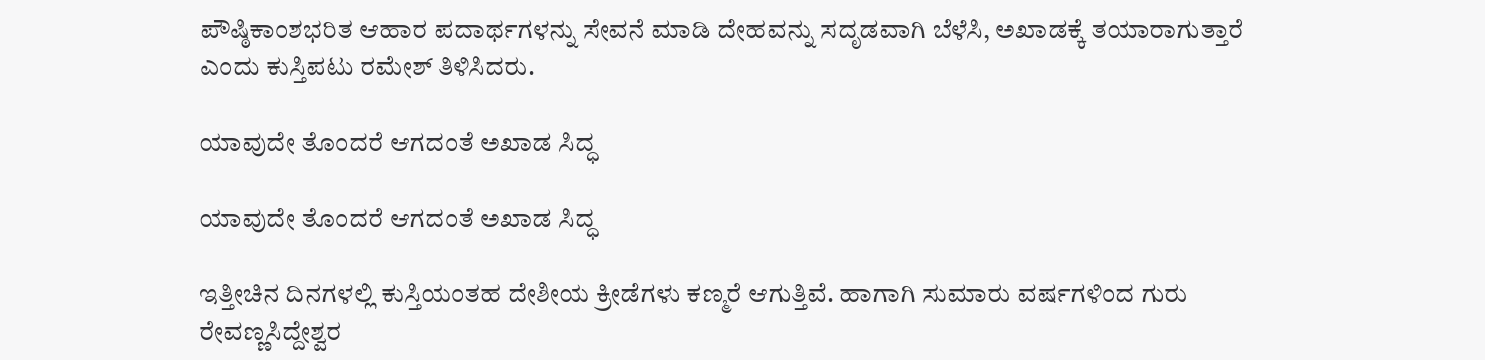ಪೌಷ್ಠಿಕಾಂಶಭರಿತ ಆಹಾರ ಪದಾರ್ಥಗಳನ್ನು ಸೇವನೆ ಮಾಡಿ ದೇಹವನ್ನು ಸದೃಡವಾಗಿ ಬೆಳೆಸಿ, ಅಖಾಡಕ್ಕೆ ತಯಾರಾಗುತ್ತಾರೆ ಎಂದು ಕುಸ್ತಿಪಟು ರಮೇಶ್ ತಿಳಿಸಿದರು.

ಯಾವುದೇ ತೊಂದರೆ ಆಗದಂತೆ ಅಖಾಡ ಸಿದ್ಧ

ಯಾವುದೇ ತೊಂದರೆ ಆಗದಂತೆ ಅಖಾಡ ಸಿದ್ಧ

ಇತ್ತೀಚಿನ ದಿನಗಳಲ್ಲಿ ಕುಸ್ತಿಯಂತಹ ದೇಶೀಯ ಕ್ರೀಡೆಗಳು ಕಣ್ಮರೆ ಆಗುತ್ತಿವೆ. ಹಾಗಾಗಿ ಸುಮಾರು ವರ್ಷಗಳಿಂದ ಗುರು ರೇವಣ್ಣಸಿದ್ದೇಶ್ವರ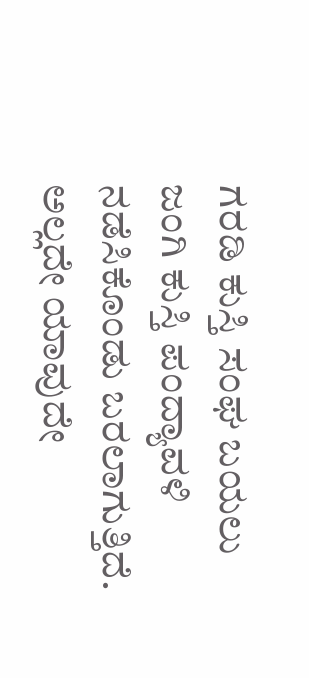ಗರಡಿ ಕುಸ್ತಿ ಸಂಘ ಬಯಲು ಜಂಗಿ ಕುಸ್ತಿ ಪಂದ್ಯಾವಳಿ ನಡೆಸಿಕೊಂಡು ಬರಲಾಗುತ್ತಿದೆ. ಅಲ್ಲದೇ ಯಾವುದೇ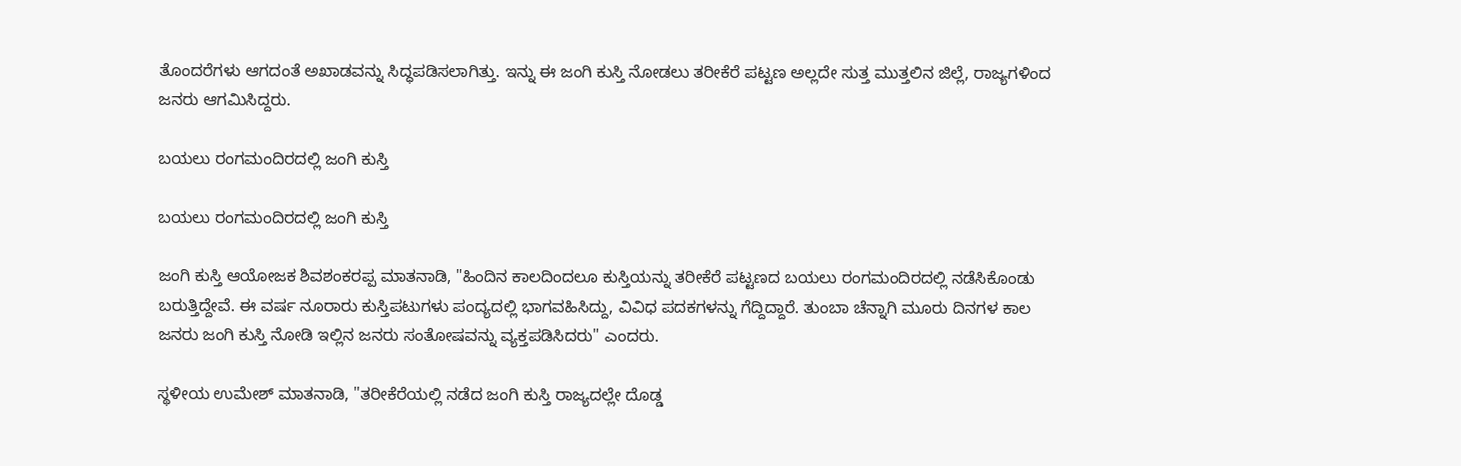ತೊಂದರೆಗಳು ಆಗದಂತೆ ಅಖಾಡವನ್ನು ಸಿದ್ಧಪಡಿಸಲಾಗಿತ್ತು. ಇನ್ನು ಈ ಜಂಗಿ ಕುಸ್ತಿ ನೋಡಲು ತರೀಕೆರೆ ಪಟ್ಟಣ ಅಲ್ಲದೇ ಸುತ್ತ ಮುತ್ತಲಿನ ಜಿಲ್ಲೆ, ರಾಜ್ಯಗಳಿಂದ ಜನರು ಆಗಮಿಸಿದ್ದರು.

ಬಯಲು ರಂಗಮಂದಿರದಲ್ಲಿ ಜಂಗಿ ಕುಸ್ತಿ

ಬಯಲು ರಂಗಮಂದಿರದಲ್ಲಿ ಜಂಗಿ ಕುಸ್ತಿ

ಜಂಗಿ ಕುಸ್ತಿ ಆಯೋಜಕ ಶಿವಶಂಕರಪ್ಪ ಮಾತನಾಡಿ, "ಹಿಂದಿನ ಕಾಲದಿಂದಲೂ ಕುಸ್ತಿಯನ್ನು ತರೀಕೆರೆ ಪಟ್ಟಣದ ಬಯಲು ರಂಗಮಂದಿರದಲ್ಲಿ ನಡೆಸಿಕೊಂಡು ಬರುತ್ತಿದ್ದೇವೆ. ಈ ವರ್ಷ ನೂರಾರು ಕುಸ್ತಿಪಟುಗಳು ಪಂದ್ಯದಲ್ಲಿ ಭಾಗವಹಿಸಿದ್ದು, ವಿವಿಧ ಪದಕಗಳನ್ನು ಗೆದ್ದಿದ್ದಾರೆ. ತುಂಬಾ ಚೆನ್ನಾಗಿ ಮೂರು ದಿನಗಳ ಕಾಲ ಜನರು ಜಂಗಿ ಕುಸ್ತಿ ನೋಡಿ ಇಲ್ಲಿನ ಜನರು ಸಂತೋಷವನ್ನು ವ್ಯಕ್ತಪಡಿಸಿದರು" ಎಂದರು.

ಸ್ಥಳೀಯ ಉಮೇಶ್ ಮಾತನಾಡಿ, "ತರೀಕೆರೆಯಲ್ಲಿ ನಡೆದ ಜಂಗಿ ಕುಸ್ತಿ ರಾಜ್ಯದಲ್ಲೇ ದೊಡ್ಡ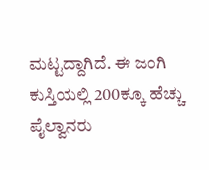ಮಟ್ಟದ್ದಾಗಿದೆ. ಈ ಜಂಗಿ ಕುಸ್ತಿಯಲ್ಲಿ 200ಕ್ಕೂ ಹೆಚ್ಚು ಪೈಲ್ವಾನರು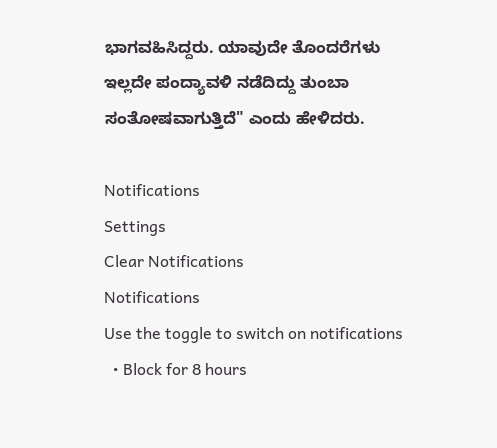ಭಾಗವಹಿಸಿದ್ದರು. ಯಾವುದೇ ತೊಂದರೆಗಳು ಇಲ್ಲದೇ ಪಂದ್ಯಾವಳಿ ನಡೆದಿದ್ದು ತುಂಬಾ ಸಂತೋಷವಾಗುತ್ತಿದೆ" ಎಂದು ಹೇಳಿದರು.

Notifications
Settings
Clear Notifications
Notifications
Use the toggle to switch on notifications
  • Block for 8 hours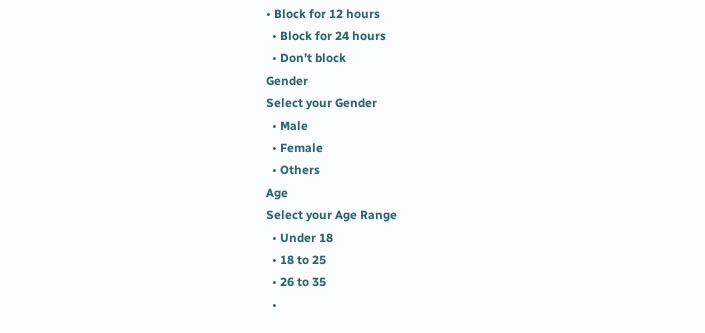• Block for 12 hours
  • Block for 24 hours
  • Don't block
Gender
Select your Gender
  • Male
  • Female
  • Others
Age
Select your Age Range
  • Under 18
  • 18 to 25
  • 26 to 35
  •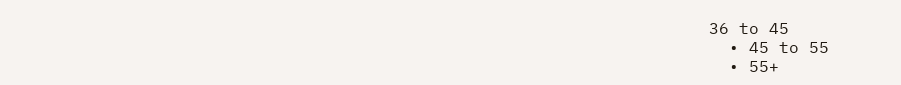36 to 45
  • 45 to 55
  • 55+